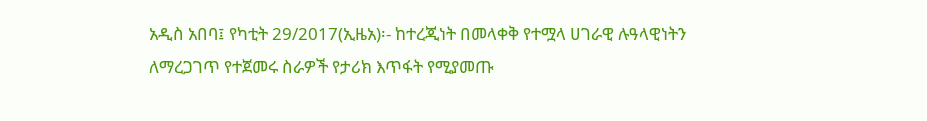አዲስ አበባ፤ የካቲት 29/2017(ኢዜአ)፡- ከተረጂነት በመላቀቅ የተሟላ ሀገራዊ ሉዓላዊነትን ለማረጋገጥ የተጀመሩ ስራዎች የታሪክ እጥፋት የሚያመጡ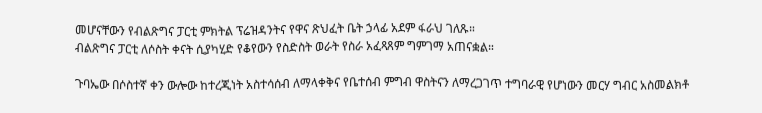መሆናቸውን የብልጽግና ፓርቲ ምክትል ፕሬዝዳንትና የዋና ጽህፈት ቤት ኃላፊ አደም ፋራህ ገለጹ።
ብልጽግና ፓርቲ ለሶስት ቀናት ሲያካሂድ የቆየውን የስድስት ወራት የስራ አፈጻጸም ግምገማ አጠናቋል።

ጉባኤው በሶስተኛ ቀን ውሎው ከተረጂነት አስተሳሰብ ለማላቀቅና የቤተሰብ ምግብ ዋስትናን ለማረጋገጥ ተግባራዊ የሆነውን መርሃ ግብር አስመልክቶ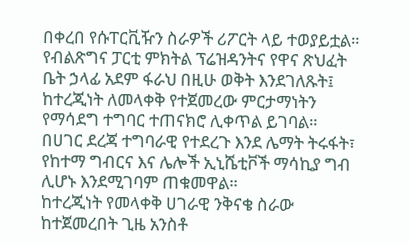በቀረበ የሱፐርቪዥን ስራዎች ሪፖርት ላይ ተወያይቷል።
የብልጽግና ፓርቲ ምክትል ፕሬዝዳንትና የዋና ጽህፈት ቤት ኃላፊ አደም ፋራህ በዚሁ ወቅት እንደገለጹት፤ ከተረጂነት ለመላቀቅ የተጀመረው ምርታማነትን የማሳደግ ተግባር ተጠናክሮ ሊቀጥል ይገባል።
በሀገር ደረጃ ተግባራዊ የተደረጉ እንደ ሌማት ትሩፋት፣ የከተማ ግብርና እና ሌሎች ኢኒሼቲቮች ማሳኪያ ግብ ሊሆኑ እንደሚገባም ጠቁመዋል።
ከተረጂነት የመላቀቅ ሀገራዊ ንቅናቄ ስራው ከተጀመረበት ጊዜ አንስቶ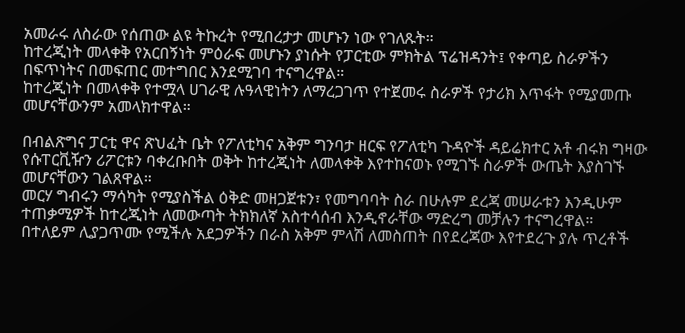አመራሩ ለስራው የሰጠው ልዩ ትኩረት የሚበረታታ መሆኑን ነው የገለጹት።
ከተረጂነት መላቀቅ የአርበኝነት ምዕራፍ መሆኑን ያነሱት የፓርቲው ምክትል ፕሬዝዳንት፤ የቀጣይ ስራዎችን በፍጥነትና በመፍጠር መተግበር እንደሚገባ ተናግረዋል።
ከተረጂነት በመላቀቅ የተሟላ ሀገራዊ ሉዓላዊነትን ለማረጋገጥ የተጀመሩ ስራዎች የታሪክ እጥፋት የሚያመጡ መሆናቸውንም አመላክተዋል።

በብልጽግና ፓርቲ ዋና ጽህፈት ቤት የፖለቲካና አቅም ግንባታ ዘርፍ የፖለቲካ ጉዳዮች ዳይሬክተር አቶ ብሩክ ግዛው የሱፐርቪዥን ሪፖርቱን ባቀረቡበት ወቅት ከተረጂነት ለመላቀቅ እየተከናወኑ የሚገኙ ስራዎች ውጤት እያስገኙ መሆናቸውን ገልጸዋል።
መርሃ ግብሩን ማሳካት የሚያስችል ዕቅድ መዘጋጀቱን፣ የመግባባት ስራ በሁሉም ደረጃ መሠራቱን እንዲሁም ተጠቃሚዎች ከተረጂነት ለመውጣት ትክክለኛ አስተሳሰብ እንዲኖራቸው ማድረግ መቻሉን ተናግረዋል።
በተለይም ሊያጋጥሙ የሚችሉ አደጋዎችን በራስ አቅም ምላሽ ለመስጠት በየደረጃው እየተደረጉ ያሉ ጥረቶች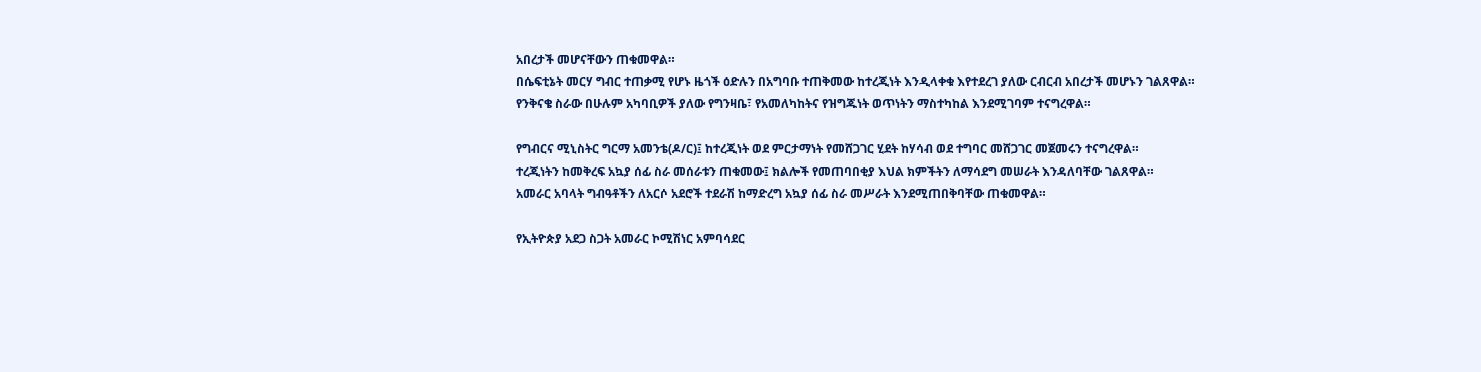አበረታች መሆናቸውን ጠቁመዋል።
በሴፍቲኔት መርሃ ግብር ተጠቃሚ የሆኑ ዜጎች ዕድሉን በአግባቡ ተጠቅመው ከተረጂነት እንዲላቀቁ እየተደረገ ያለው ርብርብ አበረታች መሆኑን ገልጸዋል።
የንቅናቄ ስራው በሁሉም አካባቢዎች ያለው የግንዛቤ፣ የአመለካከትና የዝግጁነት ወጥነትን ማስተካከል እንደሚገባም ተናግረዋል።

የግብርና ሚኒስትር ግርማ አመንቴ(ዶ/ር)፤ ከተረጂነት ወደ ምርታማነት የመሸጋገር ሂደት ከሃሳብ ወደ ተግባር መሸጋገር መጀመሩን ተናግረዋል።
ተረጂነትን ከመቅረፍ አኳያ ሰፊ ስራ መሰራቱን ጠቁመው፤ ክልሎች የመጠባበቂያ እህል ክምችትን ለማሳደግ መሠራት እንዳለባቸው ገልጸዋል።
አመራር አባላት ግብዓቶችን ለአርሶ አደሮች ተደራሽ ከማድረግ አኳያ ሰፊ ስራ መሥራት እንደሚጠበቅባቸው ጠቁመዋል።

የኢትዮጵያ አደጋ ስጋት አመራር ኮሚሽነር አምባሳደር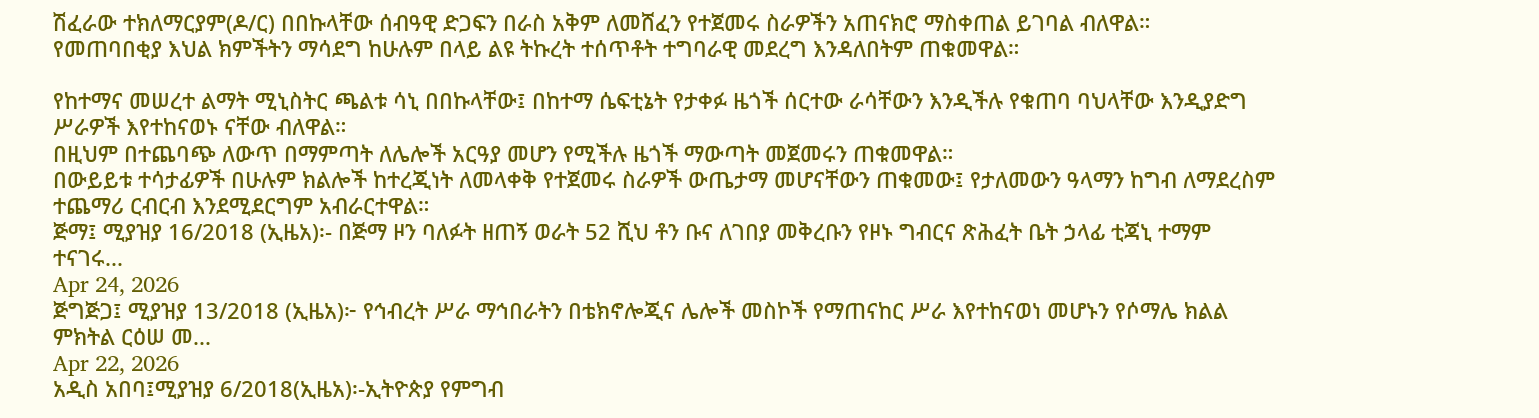ሽፈራው ተክለማርያም(ዶ/ር) በበኩላቸው ሰብዓዊ ድጋፍን በራስ አቅም ለመሸፈን የተጀመሩ ስራዎችን አጠናክሮ ማስቀጠል ይገባል ብለዋል።
የመጠባበቂያ እህል ክምችትን ማሳደግ ከሁሉም በላይ ልዩ ትኩረት ተሰጥቶት ተግባራዊ መደረግ እንዳለበትም ጠቁመዋል።

የከተማና መሠረተ ልማት ሚኒስትር ጫልቱ ሳኒ በበኩላቸው፤ በከተማ ሴፍቲኔት የታቀፉ ዜጎች ሰርተው ራሳቸውን እንዲችሉ የቁጠባ ባህላቸው እንዲያድግ ሥራዎች እየተከናወኑ ናቸው ብለዋል።
በዚህም በተጨባጭ ለውጥ በማምጣት ለሌሎች አርዓያ መሆን የሚችሉ ዜጎች ማውጣት መጀመሩን ጠቁመዋል።
በውይይቱ ተሳታፊዎች በሁሉም ክልሎች ከተረጂነት ለመላቀቅ የተጀመሩ ስራዎች ውጤታማ መሆናቸውን ጠቁመው፤ የታለመውን ዓላማን ከግብ ለማደረስም ተጨማሪ ርብርብ እንደሚደርግም አብራርተዋል።
ጅማ፤ ሚያዝያ 16/2018 (ኢዜአ)፡- በጅማ ዞን ባለፉት ዘጠኝ ወራት 52 ሺህ ቶን ቡና ለገበያ መቅረቡን የዞኑ ግብርና ጽሕፈት ቤት ኃላፊ ቲጃኒ ተማም ተናገሩ...
Apr 24, 2026
ጅግጅጋ፤ ሚያዝያ 13/2018 (ኢዜአ)፦ የኅብረት ሥራ ማኅበራትን በቴክኖሎጂና ሌሎች መስኮች የማጠናከር ሥራ እየተከናወነ መሆኑን የሶማሌ ክልል ምክትል ርዕሠ መ...
Apr 22, 2026
አዲስ አበባ፤ሚያዝያ 6/2018(ኢዜአ)፡-ኢትዮጵያ የምግብ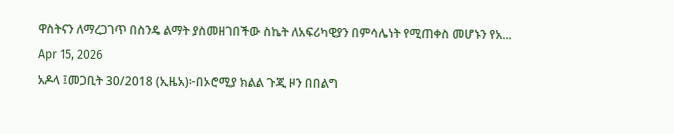ዋስትናን ለማረጋገጥ በስንዴ ልማት ያስመዘገበችው ስኬት ለአፍሪካዊያን በምሳሌነት የሚጠቀስ መሆኑን የአ...
Apr 15, 2026
አዶላ ፤መጋቢት 30/2018 (ኢዜአ)፦በኦሮሚያ ክልል ጉጂ ዞን በበልግ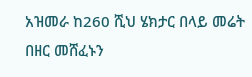አዝመራ ከ260 ሺህ ሄክታር በላይ መሬት በዘር መሸፈኑን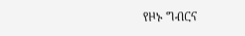የዞኑ ግብርና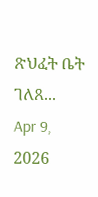ጽህፈት ቤት ገለጸ...
Apr 9, 2026